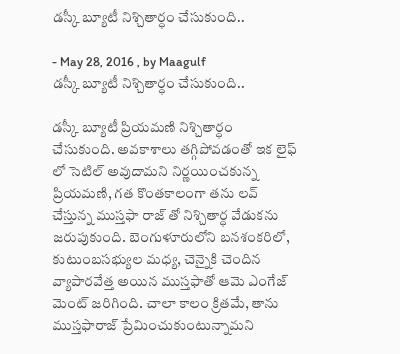డస్కీ బ్యూటీ నిశ్చితార్ధం చేసుకుంది..

- May 28, 2016 , by Maagulf
డస్కీ బ్యూటీ నిశ్చితార్ధం చేసుకుంది..

డస్కీ బ్యూటీ ప్రియమణి నిశ్చితార్ధం చేసుకుంది. అవకాశాలు తగ్గిపోవడంతో ఇక లైఫ్ లో సెటిల్ అవుదామని నిర్ణయించకున్న ప్రియమణి, గత కొంతకాలంగా తను లవ్ చేస్తున్న ముస్తఫా రాజ్ తో నిశ్చితార్ధ వేడుకను జరుపుకుంది. బెంగుళూరులోని బనశంకరిలో, కుటుంబసభ్యుల మధ్య, చెన్నైకి చెందిన వ్యాపారవేత్త అయిన ముస్తఫాతో ఆమె ఎంగేజ్ మెంట్ జరిగింది. చాలా కాలం క్రితమే, తాను ముస్తఫారాజ్ ప్రేమించుకుంటున్నామని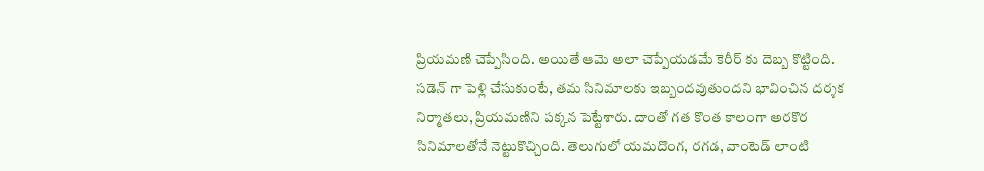ప్రియమణి చెప్పేసింది. అయితే ఆమె అలా చెప్పేయడమే కెరీర్ కు దెబ్బ కొట్టింది. సడెన్ గా పెళ్లి చేసుకుంటే, తమ సినిమాలకు ఇబ్బందవుతుందని భావించిన దర్శక నిర్మాతలు, ప్రియమణిని పక్కన పెట్టేశారు. దాంతో గత కొంత కాలంగా అరకొర సినిమాలతోనే నెట్టుకొచ్చింది. తెలుగులో యమదొంగ, రగడ, వాంటెడ్ లాంటి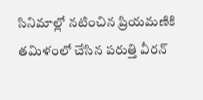సినిమాల్లో నటించిన ప్రియమణికి తమిళంలో చేసిన పరుత్తి వీరన్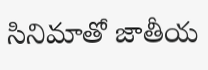సినిమాతో జాతీయ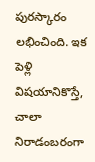పురస్కారం లభించింది. ఇక పెళ్లి విషయానికొస్తే, చాలా నిరాడంబరంగా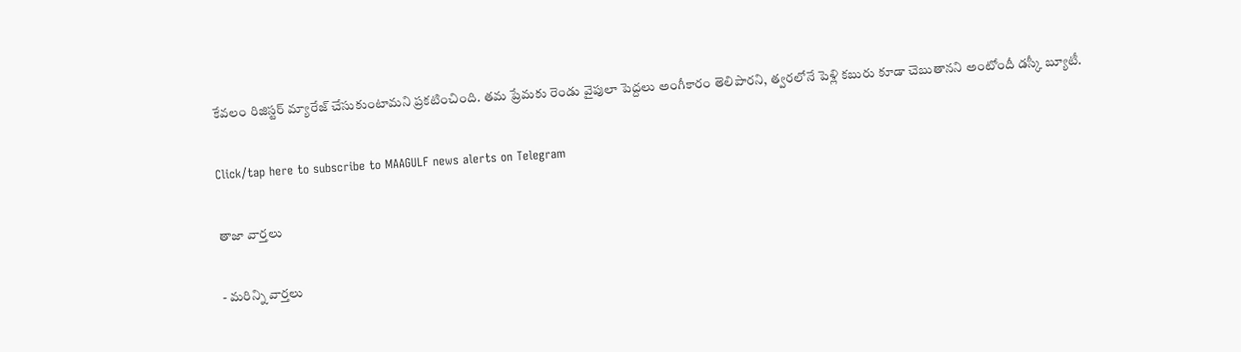కేవలం రిజిస్టర్ మ్యారేజ్ చేసుకుంటామని ప్రకటించింది. తమ ప్రేమకు రెండు వైపులా పెద్దలు అంగీకారం తెలిపారని, త్వరలోనే పెళ్లి కబురు కూడా చెబుతానని అంటోందీ డస్కీ బ్యూటీ.

Click/tap here to subscribe to MAAGULF news alerts on Telegram

తాజా వార్తలు

- మరిన్ని వార్తలు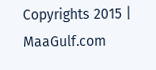Copyrights 2015 | MaaGulf.com